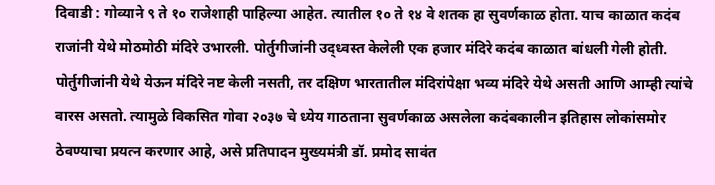दिवाडी : गोव्याने ९ ते १० राजेशाही पाहिल्या आहेत. त्यातील १० ते १४ वे शतक हा सुवर्णकाळ होता. याच काळात कदंब राजांनी येथे मोठमोठी मंदिरे उभारली. पोर्तुगीजांनी उद्ध्वस्त केलेली एक हजार मंदिरे कदंब काळात बांधली गेली होती. पोर्तुगीजांनी येथे येऊन मंदिरे नष्ट केली नसती, तर दक्षिण भारतातील मंदिरांपेक्षा भव्य मंदिरे येथे असती आणि आम्ही त्यांचे वारस असतो. त्यामुळे विकसित गोवा २०३७ चे ध्येय गाठताना सुवर्णकाळ असलेला कदंबकालीन इतिहास लोकांसमोर ठेवण्याचा प्रयत्न करणार आहे, असे प्रतिपादन मुख्यमंत्री डॉ. प्रमोद सावंत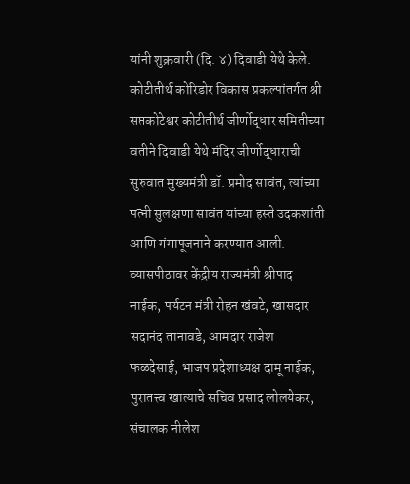यांनी शुक्रवारी (दि. ४) दिवाडी येथे केले.
कोटीतीर्थ कोरिडोर विकास प्रकल्पांतर्गत श्री सप्तकोटेश्वर कोटीतीर्थ जीर्णोद्धार समितीच्या वतीने दिवाडी येथे मंदिर जीर्णोद्धाराची सुरुवात मुख्यमंत्री डॉ. प्रमोद सावंत, त्यांच्या पत्नी सुलक्षणा सावंत यांच्या हस्ते उदकशांती आणि गंगापूजनाने करण्यात आली. व्यासपीठावर केंद्रीय राज्यमंत्री श्रीपाद नाईक, पर्यटन मंत्री रोहन खंवटे, खासदार सदानंद तानावडे, आमदार राजेश फळदेसाई, भाजप प्रदेशाध्यक्ष दामू नाईक, पुरातत्त्व खात्याचे सचिव प्रसाद लोलयेकर, संचालक नीलेश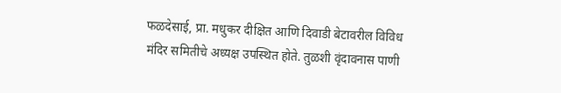फळदेसाई, प्रा. मधुकर दीक्षित आणि दिवाडी बेटावरील विविध मंदिर समितीचे अध्यक्ष उपस्थित होते. तुळशी वृंदावनास पाणी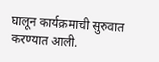घालून कार्यक्रमाची सुरुवात करण्यात आली.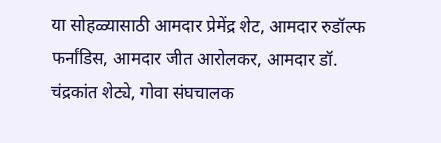या सोहळ्यासाठी आमदार प्रेमेंद्र शेट, आमदार रुडॉल्फ फर्नांडिस, आमदार जीत आरोलकर, आमदार डॉ. चंद्रकांत शेट्ये, गोवा संघचालक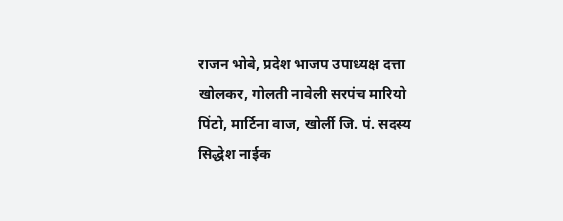राजन भोबे, प्रदेश भाजप उपाध्यक्ष दत्ता खोलकर, गोलती नावेली सरपंच मारियो पिंटो, मार्टिना वाज, खोर्ली जि. पं. सदस्य सिद्धेश नाईक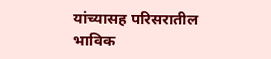यांच्यासह परिसरातील भाविक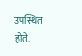उपस्थित होते.